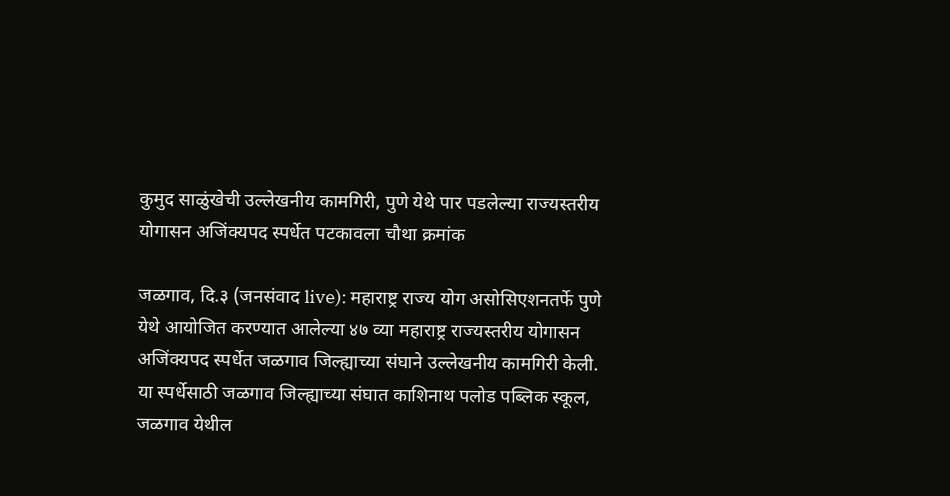कुमुद साळुंखेची उल्लेखनीय कामगिरी, पुणे येथे पार पडलेल्या राज्यस्तरीय योगासन अजिंक्यपद स्पर्धेत पटकावला चौथा क्रमांक

जळगाव, दि.३ (जनसंवाद live): महाराष्ट्र राज्य योग असोसिएशनतर्फे पुणे येथे आयोजित करण्यात आलेल्या ४७ व्या महाराष्ट्र राज्यस्तरीय योगासन अजिंक्यपद स्पर्धेत जळगाव जिल्ह्याच्या संघाने उल्लेखनीय कामगिरी केली. या स्पर्धेसाठी जळगाव जिल्ह्याच्या संघात काशिनाथ पलोड पब्लिक स्कूल, जळगाव येथील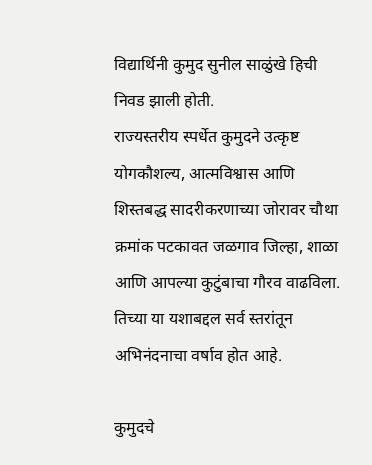विद्यार्थिनी कुमुद सुनील साळुंखे हिची निवड झाली होती.
राज्यस्तरीय स्पर्धेत कुमुदने उत्कृष्ट योगकौशल्य, आत्मविश्वास आणि शिस्तबद्ध सादरीकरणाच्या जोरावर चौथा क्रमांक पटकावत जळगाव जिल्हा, शाळा आणि आपल्या कुटुंबाचा गौरव वाढविला. तिच्या या यशाबद्दल सर्व स्तरांतून अभिनंदनाचा वर्षाव होत आहे.

कुमुदचे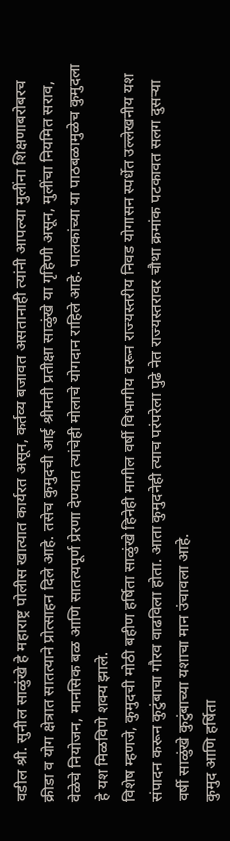वडील श्री. सुनील साळुंखे हे महाराष्ट्र पोलीस खात्यात कार्यरत असून, कर्तव्य बजावत असतानाही त्यांनी आपल्या मुलींना शिक्षणाबरोबरच क्रीडा व योग क्षेत्रात सातत्याने प्रोत्साहन दिले आहे. तसेच कुमुदची आई श्रीमती प्रतीक्षा साळुंखे या गृहिणी असून, मुलींचा नियमित सराव, वेळेचे नियोजन, मानसिक बळ आणि सातत्यपूर्ण प्रेरणा देण्यात त्यांचेही मोलाचे योगदान राहिले आहे. पालकांच्या या पाठबळामुळेच कुमुदला हे यश मिळविणे शक्य झाले.
विशेष म्हणजे, कुमुदची मोठी बहीण हर्षिता साळुंखे हिनेही मागील वर्षी विभागीय वरून राज्यस्तरीय निवड योगासन स्पर्धेत उल्लेखनीय यश संपादन करून कुटुंबाचा गौरव वाढविला होता. आता कुमुदनेही त्याच परंपरेला पुढे नेत राज्यस्तरावर चौथा क्रमांक पटकावत सलग दुसऱ्या वर्षी साळुंखे कुटुंबाच्या यशाचा मान उंचावला आहे.
कुमुद आणि हर्षिता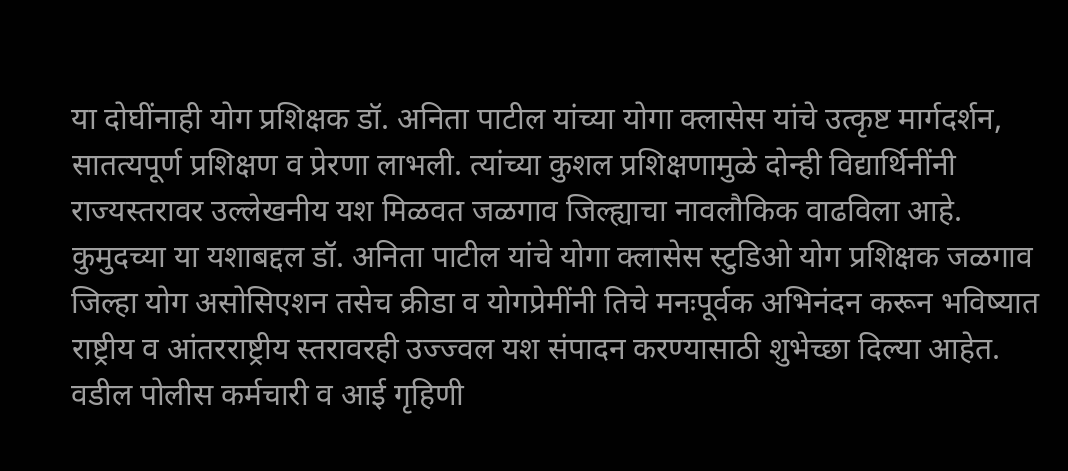या दोघींनाही योग प्रशिक्षक डॉ. अनिता पाटील यांच्या योगा क्लासेस यांचे उत्कृष्ट मार्गदर्शन, सातत्यपूर्ण प्रशिक्षण व प्रेरणा लाभली. त्यांच्या कुशल प्रशिक्षणामुळे दोन्ही विद्यार्थिनींनी राज्यस्तरावर उल्लेखनीय यश मिळवत जळगाव जिल्ह्याचा नावलौकिक वाढविला आहे.
कुमुदच्या या यशाबद्दल डॉ. अनिता पाटील यांचे योगा क्लासेस स्टुडिओ योग प्रशिक्षक जळगाव जिल्हा योग असोसिएशन तसेच क्रीडा व योगप्रेमींनी तिचे मनःपूर्वक अभिनंदन करून भविष्यात राष्ट्रीय व आंतरराष्ट्रीय स्तरावरही उज्ज्वल यश संपादन करण्यासाठी शुभेच्छा दिल्या आहेत.
वडील पोलीस कर्मचारी व आई गृहिणी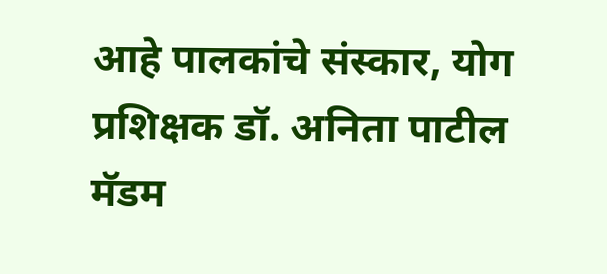आहे पालकांचे संस्कार, योग प्रशिक्षक डॉ. अनिता पाटील मॅडम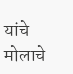यांचे मोलाचे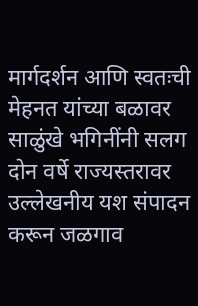मार्गदर्शन आणि स्वतःची मेहनत यांच्या बळावर साळुंखे भगिनींनी सलग दोन वर्षे राज्यस्तरावर उल्लेखनीय यश संपादन करून जळगाव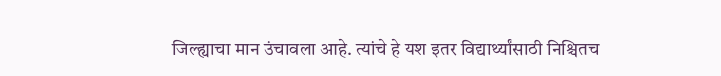जिल्ह्याचा मान उंचावला आहे. त्यांचे हे यश इतर विद्यार्थ्यांसाठी निश्चितच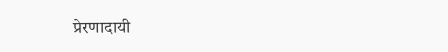प्रेरणादायी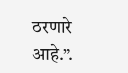ठरणारे आहे.”.